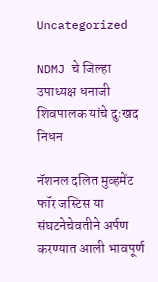Uncategorized

NDMJ चे जिल्हा उपाध्यक्ष धनाजी शिवपालक यांचे दुःखद निधन

नॅशनल दलित मुव्हमेंट फॉर जस्टिस या संघटनेचेवतीने अर्पण करण्यात आली भावपूर्ण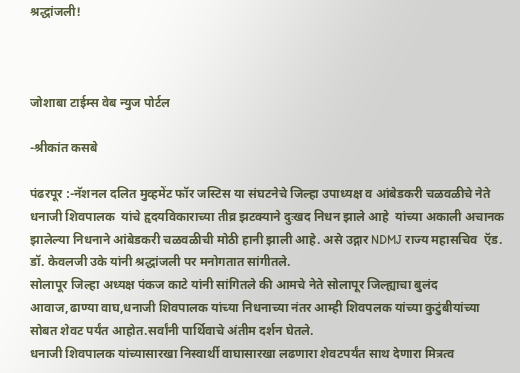श्रद्धांजली!



जोशाबा टाईम्स वेब न्युज पोर्टल

-श्रीकांत कसबे

पंढरपूर :-नॅशनल दलित मुव्हमेंट फॉर जस्टिस या संघटनेचे जिल्हा उपाध्यक्ष व आंबेडकरी चळवळीचे नेते धनाजी शिवपालक  यांचे हृदयविकाराच्या तीव्र झटक्याने दुःखद निधन झाले आहे  यांच्या अकाली अचानक झालेल्या निधनाने आंबेडकरी चळवळीची मोठी हानी झाली आहे. असे उद्गार NDMJ राज्य महासचिव  ऍड. डॉ. केवलजी उके यांनी श्रद्धांजली पर मनोगतात सांगीतले.
सोलापूर जिल्हा अध्यक्ष पंकज काटे यांनी सांगितले की आमचे नेते सोलापूर जिल्ह्याचा बुलंद आवाज,ढाण्या वाघ,धनाजी शिवपालक यांच्या निधनाच्या नंतर आम्ही शिवपलक यांच्या कुटुंबीयांच्या सोबत शेवट पर्यंत आहोत.सर्वांनी पार्थिवाचे अंतीम दर्शन घेतले.
धनाजी शिवपालक यांच्यासारखा निस्वार्थी वाघासारखा लढणारा शेवटपर्यंत साथ देणारा मित्रत्व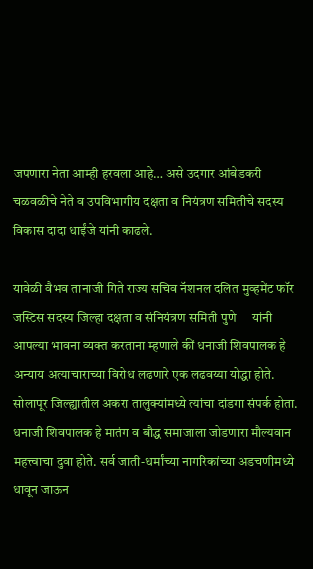जपणारा नेता आम्ही हरवला आहे… असे उदगार आंबेडकरी चळवळीचे नेते व उपविभागीय दक्षता व नियंत्रण समितीचे सदस्य विकास दादा धाईंजे यांनी काढले.

यावेळी वैभव तानाजी गिते राज्य सचिव नॅशनल दलित मुव्हमेंट फॉर जस्टिस सदस्य जिल्हा दक्षता व संनियंत्रण समिती पुणे     यांनी आपल्या भावना व्यक्त करताना म्हणाले कीं धनाजी शिवपालक हे अन्याय अत्याचाराच्या विरोध लढणारे एक लढवय्या योद्धा होते. सोलापूर जिल्ह्यातील अकरा तालुक्यांमध्ये त्यांचा दांडगा संपर्क होता.
धनाजी शिवपालक हे मातंग व बौद्ध समाजाला जोडणारा मौल्यवान महत्त्वाचा दुवा होते. सर्व जाती-धर्मांच्या नागरिकांच्या अडचणीमध्ये धावून जाऊन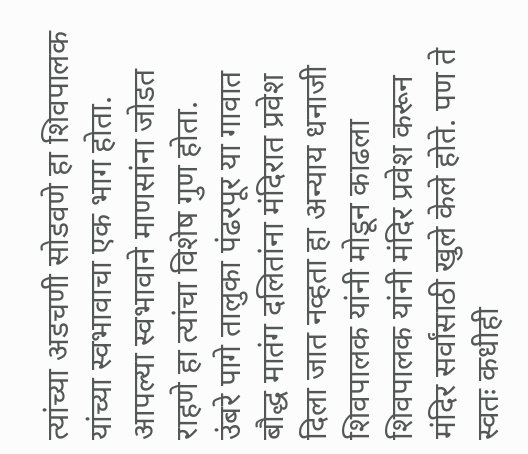त्यांच्या अडचणी सोडवणे हा शिवपालक यांच्या स्वभावाचा एक भाग होता. आपल्या स्वभावाने माणसांना जोडत राहणे हा त्यांचा विशेष गुण होता.
उंबरे पागे तालुका पंढरपूर या गावात बौद्ध मातंग दलितांना मंदिरात प्रवेश दिला जात नव्हता हा अन्याय धनाजी शिवपालक यांनी मोडून काढला शिवपालक यांनी मंदिर प्रवेश करून मंदिर सर्वांसाठी खुले केले होते. पण ते स्वतः कधीही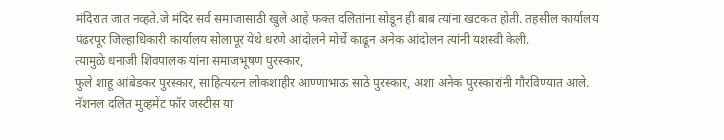मंदिरात जात नव्हते.जे मंदिर सर्व समाजासाठी खुले आहे फक्त दलितांना सोडून ही बाब त्यांना खटकत होती. तहसील कार्यालय पंढरपूर जिल्हाधिकारी कार्यालय सोलापूर येथे धरणे आंदोलने मोर्चे काढून अनेक आंदोलन त्यांनी यशस्वी केली.
त्यामुळे धनाजी शिवपालक यांना समाजभूषण पुरस्कार,
फुले शाहू आंबेडकर पुरस्कार, साहित्यरत्न लोकशाहीर आण्णाभाऊ साठे पुरस्कार, अशा अनेक पुरस्कारांनी गौरविण्यात आले. नॅशनल दलित मुव्हमेंट फॉर जस्टीस या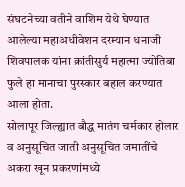संघटनेच्या वतीने वाशिम येथे घेण्यात आलेल्या महाअधीवेशन दरम्यान धनाजी शिवपालक यांना क्रांतीसुर्य महात्मा ज्योतिबा फुले हा मानाचा पुरस्कार बहाल करण्यात आला होता.
सोलापूर जिल्ह्यात बौद्ध मातंग चर्मकार होलार व अनुसूचित जाती अनुसूचित जमातींचे अकरा खून प्रकरणांमध्ये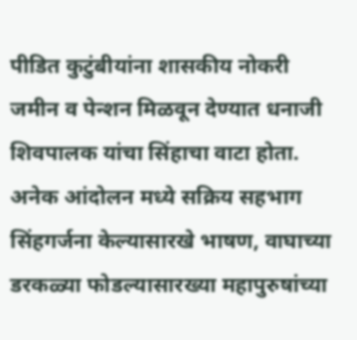पीडित कुटुंबीयांना शासकीय नोकरी जमीन व पेन्शन मिळवून देण्यात धनाजी शिवपालक यांचा सिंहाचा वाटा होता. अनेक आंदोलन मध्ये सक्रिय सहभाग सिंहगर्जना केल्यासारखे भाषण, वाघाच्या डरकळ्या फोडल्यासारख्या महापुरुषांच्या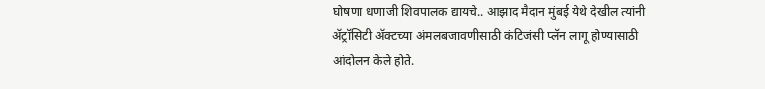घोषणा धणाजी शिवपालक द्यायचे.. आझाद मैदान मुंबई येथे देखील त्यांनी ॲट्रॉसिटी ॲक्टच्या अंमलबजावणीसाठी कंटिजंसी प्लॅन लागू होण्यासाठी आंदोलन केले होते.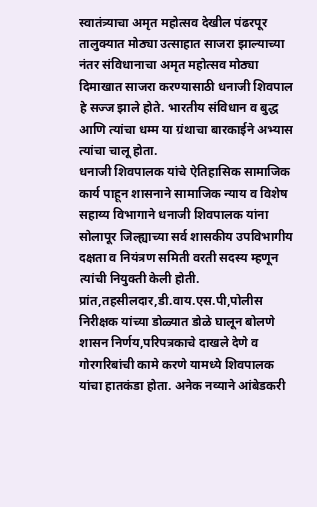स्वातंत्र्याचा अमृत महोत्सव देखील पंढरपूर तालुक्यात मोठ्या उत्साहात साजरा झाल्याच्या नंतर संविधानाचा अमृत महोत्सव मोठ्या दिमाखात साजरा करण्यासाठी धनाजी शिवपाल हे सज्ज झाले होते. भारतीय संविधान व बुद्ध आणि त्यांचा धम्म या ग्रंथाचा बारकाईने अभ्यास त्यांचा चालू होता.
धनाजी शिवपालक यांचे ऐतिहासिक सामाजिक कार्य पाहून शासनाने सामाजिक न्याय व विशेष सहाय्य विभागाने धनाजी शिवपालक यांना सोलापूर जिल्ह्याच्या सर्व शासकीय उपविभागीय दक्षता व नियंत्रण समिती वरती सदस्य म्हणून त्यांची नियुक्ती केली होती.
प्रांत,तहसीलदार,डी.वाय.एस.पी,पोलीस निरीक्षक यांच्या डोळ्यात डोळे घालून बोलणे शासन निर्णय,परिपत्रकाचे दाखले देणे व गोरगरिबांची कामे करणे यामध्ये शिवपालक यांचा हातकंडा होता. अनेक नव्याने आंबेडकरी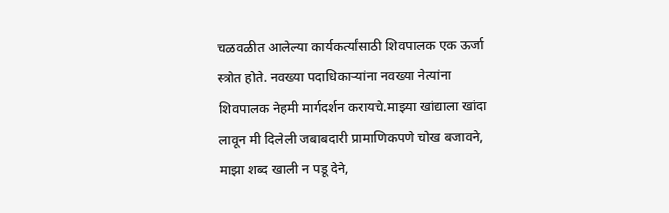चळवळीत आलेल्या कार्यकर्त्यांसाठी शिवपालक एक ऊर्जा स्त्रोत होते. नवख्या पदाधिकाऱ्यांना नवख्या नेत्यांना शिवपालक नेहमी मार्गदर्शन करायचे.माझ्या खांद्याला खांदा लावून मी दिलेली जबाबदारी प्रामाणिकपणे चोख बजावने, माझा शब्द खाली न पडू देने,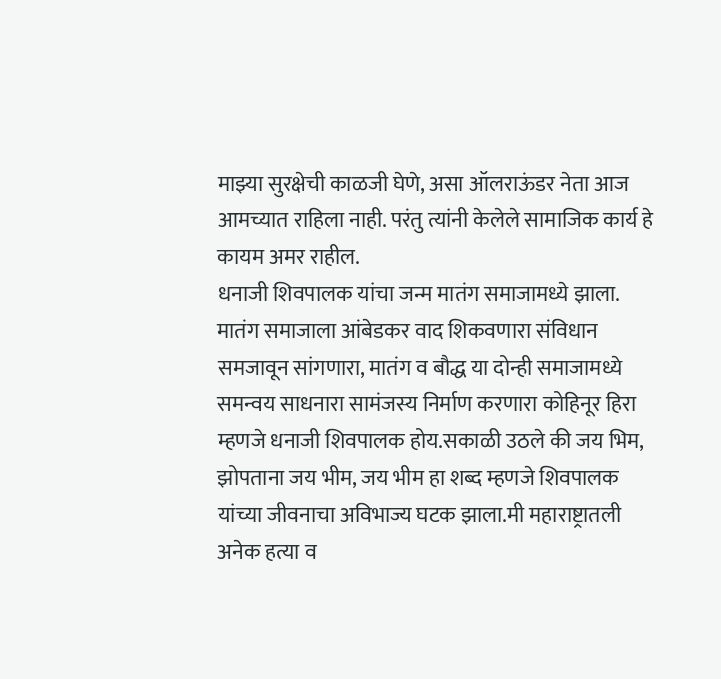माझ्या सुरक्षेची काळजी घेणे, असा ऑलराऊंडर नेता आज आमच्यात राहिला नाही. परंतु त्यांनी केलेले सामाजिक कार्य हे कायम अमर राहील.
धनाजी शिवपालक यांचा जन्म मातंग समाजामध्ये झाला. मातंग समाजाला आंबेडकर वाद शिकवणारा संविधान समजावून सांगणारा, मातंग व बौद्ध या दोन्ही समाजामध्ये समन्वय साधनारा सामंजस्य निर्माण करणारा कोहिनूर हिरा म्हणजे धनाजी शिवपालक होय.सकाळी उठले की जय भिम, झोपताना जय भीम, जय भीम हा शब्द म्हणजे शिवपालक यांच्या जीवनाचा अविभाज्य घटक झाला.मी महाराष्ट्रातली अनेक हत्या व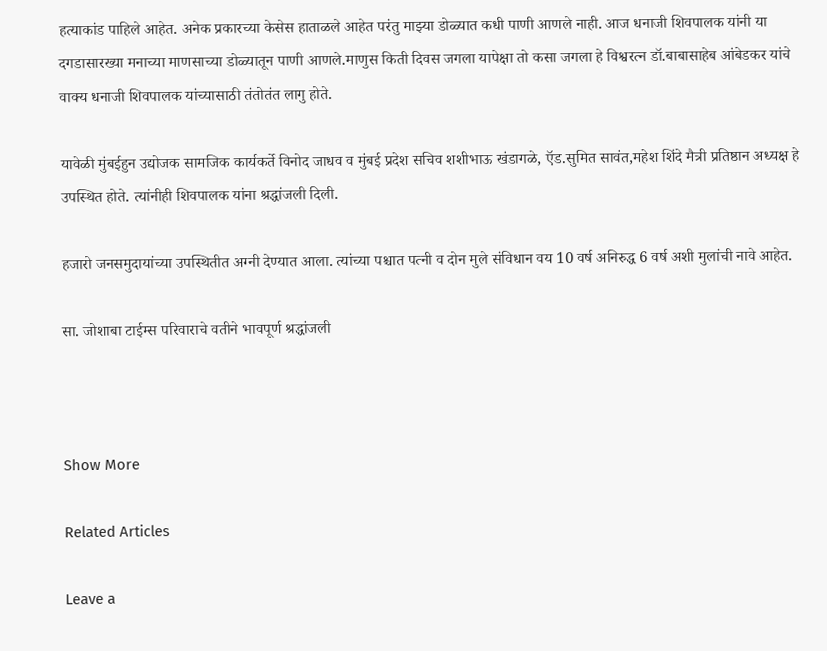हत्याकांड पाहिले आहेत. अनेक प्रकारच्या केसेस हाताळले आहेत परंतु माझ्या डोळ्यात कधी पाणी आणले नाही. आज धनाजी शिवपालक यांनी या दगडासारख्या मनाच्या माणसाच्या डोळ्यातून पाणी आणले.माणुस किती दिवस जगला यापेक्षा तो कसा जगला हे विश्वरत्न डॉ.बाबासाहेब आंबेडकर यांचे वाक्य धनाजी शिवपालक यांच्यासाठी तंतोतंत लागु होते.

यावेळी मुंबईहुन उद्योजक सामजिक कार्यकर्ते विनोद जाधव व मुंबई प्रदेश सचिव शशीभाऊ खंडागळे, ऍड.सुमित सावंत,महेश शिंदे मैत्री प्रतिष्ठान अध्यक्ष हे उपस्थित होते. त्यांनीही शिवपालक यांना श्रद्धांजली दिली.

हजारो जनसमुदायांच्या उपस्थितीत अग्नी देण्यात आला. त्यांच्या पश्चात पत्नी व दोन मुले संविधान वय 10 वर्ष अनिरुद्ध 6 वर्ष अशी मुलांची नावे आहेत.

सा. जोशाबा टाईम्स परिवाराचे वतीने भावपूर्ण श्रद्धांजली



Show More

Related Articles

Leave a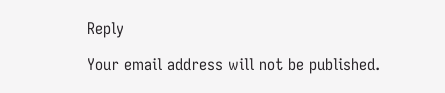Reply

Your email address will not be published.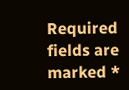Required fields are marked *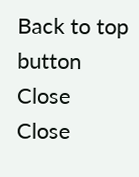Back to top button
Close
Close